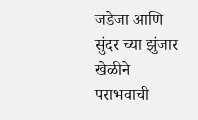जडेजा आणि सुंदर च्या झुंजार खेळीने पराभवाची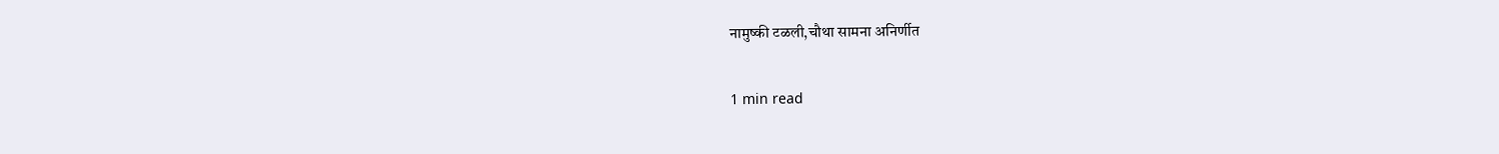नामुष्की टळली,चौथा सामना अनिर्णीत

1 min read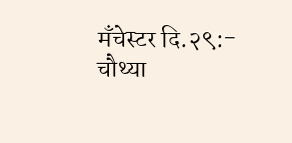मँचेस्टर दि.२९:- चौथ्या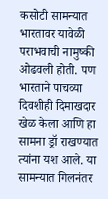कसोटी सामन्यात भारतावर यावेळी पराभवाची नामुष्की ओढवली होती. पण भारताने पाचव्या दिवशीही दिमाखदार खेळ केला आणि हा सामना ड्रॉ राखण्यात त्यांना यश आले. या सामन्यात गिलनंतर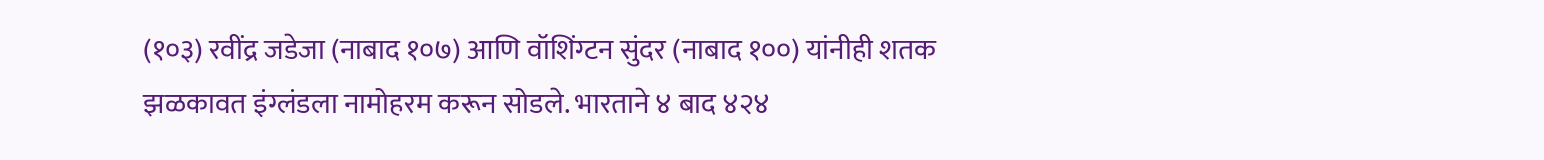(१०३) रवींद्र जडेजा (नाबाद १०७) आणि वॉशिंग्टन सुंदर (नाबाद १००) यांनीही शतक झळकावत इंग्लंडला नामोहरम करून सोडले. भारताने ४ बाद ४२४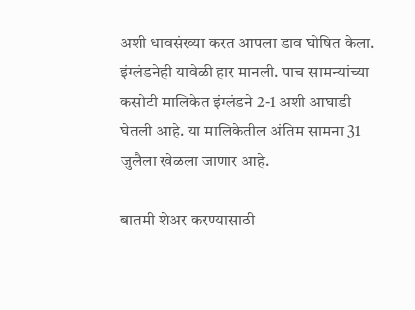अशी धावसंख्या करत आपला डाव घोषित केला. इंग्लंडनेही यावेळी हार मानली. पाच सामन्यांच्या कसोटी मालिकेत इंग्लंडने 2-1 अशी आघाडी घेतली आहे. या मालिकेतील अंतिम सामना 31 जुलैला खेळला जाणार आहे.

बातमी शेअर करण्यासाठी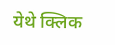येथे क्लिक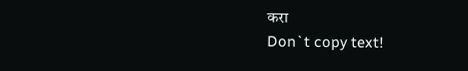करा
Don`t copy text!